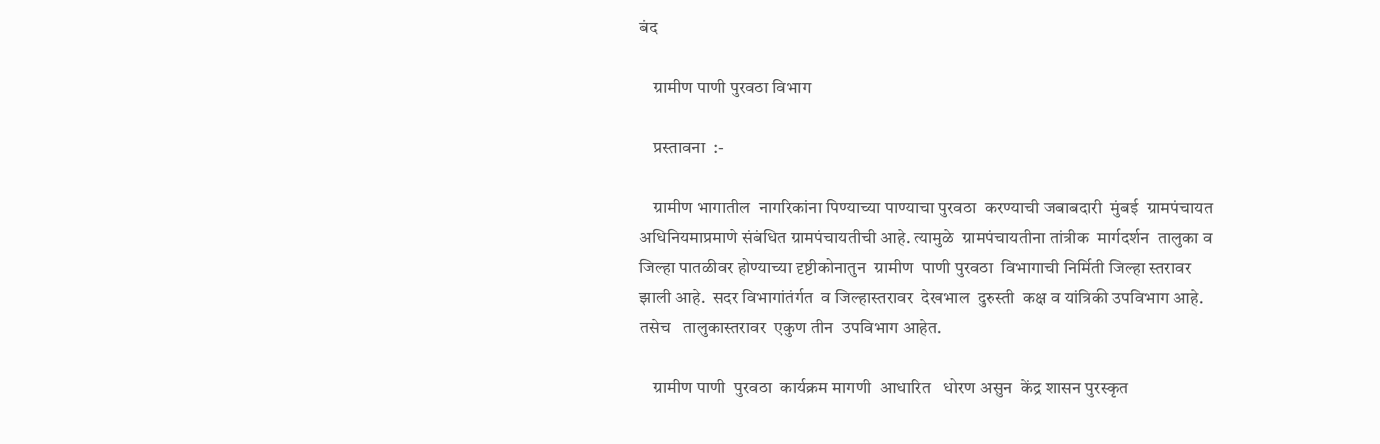बंद

    ग्रामीण पाणी पुरवठा विभाग

    प्रस्तावना  :-

    ग्रामीण भागातील  नागरिकांना पिण्याच्या पाण्याचा पुरवठा  करण्याची जबाबदारी  मुंबई  ग्रामपंचायत  अधिनियमाप्रमाणे संबंधित ग्रामपंचायतीची आहे. त्यामुळे  ग्रामपंचायतीना तांत्रीक  मार्गदर्शन  तालुका व जिल्हा पातळीवर होण्याच्या दृष्टीकोनातुन  ग्रामीण  पाणी पुरवठा  विभागाची निर्मिती जिल्हा स्तरावर झाली आहे.  सदर विभागांतंर्गत  व जिल्हास्तरावर  देखभाल  दुरुस्ती  कक्ष व यांत्रिकी उपविभाग आहे.  तसेच   तालुकास्तरावर  एकुण तीन  उपविभाग आहेत.

    ग्रामीण पाणी  पुरवठा  कार्यक्रम मागणी  आधारित   धोरण असुन  केंद्र शासन पुरस्कृत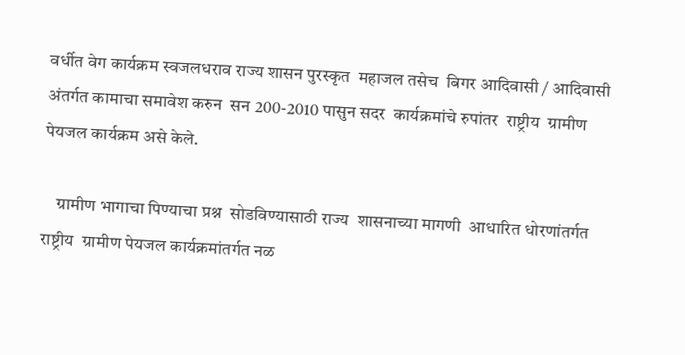वर्धीत वेग कार्यक्रम स्वजलधराव राज्य शासन पुरस्कृत  महाजल तसेच  बिगर आदिवासी / आदिवासी  अंतर्गत कामाचा समावेश करुन  सन 200-2010 पासुन सदर  कार्यक्रमांचे रुपांतर  राष्ट्रीय  ग्रामीण पेयजल कार्यक्रम असे केले.

    ग्रामीण भागाचा पिण्याचा प्रश्न  सोडविण्यासाठी राज्य  शासनाच्या मागणी  आधारित धोरणांतर्गत राष्ट्रीय  ग्रामीण पेयजल कार्यक्रमांतर्गत नळ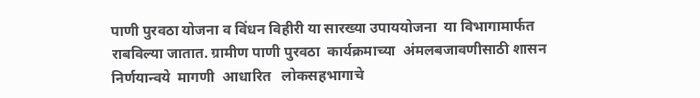पाणी पुरवठा योजना व विंधन विहीरी या सारख्या उपाययोजना  या विभागामार्फत  राबविल्या जातात. ग्रामीण पाणी पुरवठा  कार्यक्रमाच्या  अंमलबजावणीसाठी शासन निर्णयान्वये  मागणी  आधारित   लोकसहभागाचे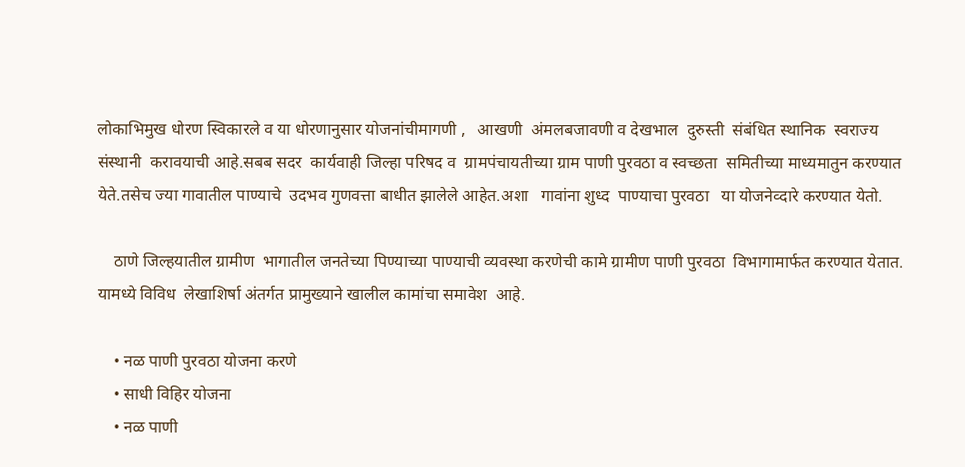लोकाभिमुख धोरण स्विकारले व या धोरणानुसार योजनांचीमागणी ,   आखणी  अंमलबजावणी व देखभाल  दुरुस्ती  संबंधित स्थानिक  स्वराज्य संस्थानी  करावयाची आहे.सबब सदर  कार्यवाही जिल्हा परिषद व  ग्रामपंचायतीच्या ग्राम पाणी पुरवठा व स्वच्छता  समितीच्या माध्यमातुन करण्यात येते.तसेच ज्या गावातील पाण्याचे  उदभव गुणवत्ता बाधीत झालेले आहेत.अशा   गावांना शुध्द  पाण्याचा पुरवठा   या योजनेव्दारे करण्यात येतो.

    ठाणे जिल्हयातील ग्रामीण  भागातील जनतेच्या पिण्याच्या पाण्याची व्यवस्था करणेची कामे ग्रामीण पाणी पुरवठा  विभागामार्फत करण्यात येतात. यामध्ये विविध  लेखाशिर्षा अंतर्गत प्रामुख्याने खालील कामांचा समावेश  आहे.

    • नळ पाणी पुरवठा योजना करणे
    • साधी विहिर योजना
    • नळ पाणी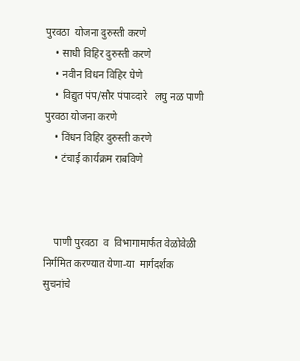पुरवठा  योजना दुरुस्ती करणे
    • साधी विहिर दुरुस्ती करणे
    • नवीन विधन विहिर घेणे
    • विद्युत पंप/सौर पंपाव्दारे   लघु नळ पाणी पुरवठा योजना करणे
    • विंधन विहिर दुरुस्ती करणे
    • टंचाई कार्यक्रम राबविणे



    पाणी पुरवठा  व  विभागामार्फत वेळोवेळी निर्गमित करण्यात येणा-या  मार्गदर्शक सुचनांचे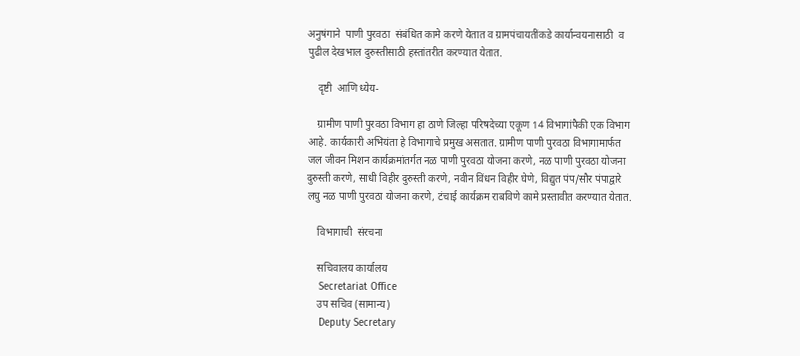अनुषंगाने  पाणी पुरवठा  संबंधित कामे करणे येतात व ग्रामपंचायतींकडे कार्यान्वयनासाठी  व पुढील देखभाल दुरुस्तीसाठी हस्तांतरीत करण्यात येतात.

    दृष्टी  आणि ध्येय-

    ग्रामीण पाणी पुरवठा विभाग हा ठाणे जिल्हा परिषदेच्या एकूण 14 विभागांपैकी एक विभाग आहे. कार्यकारी अभियंता हे विभागाचे प्रमुख असतात. ग्रामीण पाणी पुरवठा विभागामार्फत जल जीवन मिशन कार्यक्रमांतर्गत नळ पाणी पुरवठा योजना करणे, नळ पाणी पुरवठा योजना दुरुस्ती करणे, साधी विहीर दुरुस्ती करणे, नवीन विंधन विहीर घेणे, विद्युत पंप/सौर पंपाद्वारे लघु नळ पाणी पुरवठा योजना करणे, टंचाई कार्यक्रम राबविणे कामे प्रस्तावीत करण्यात येतात.

    विभागाची  संरचना

    सचिवालय कार्यालय
    Secretariat Office
    उप सचिव (सामान्य)
    Deputy Secretary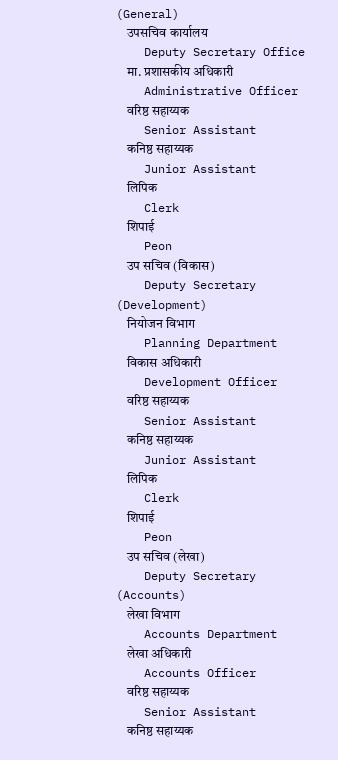(General)
    उपसचिव कार्यालय
    Deputy Secretary Office
    मा. प्रशासकीय अधिकारी
    Administrative Officer
    वरिष्ठ सहाय्यक
    Senior Assistant
    कनिष्ठ सहाय्यक
    Junior Assistant
    लिपिक
    Clerk
    शिपाई
    Peon
    उप सचिव (विकास)
    Deputy Secretary (Development)
    नियोजन विभाग
    Planning Department
    विकास अधिकारी
    Development Officer
    वरिष्ठ सहाय्यक
    Senior Assistant
    कनिष्ठ सहाय्यक
    Junior Assistant
    लिपिक
    Clerk
    शिपाई
    Peon
    उप सचिव (लेखा)
    Deputy Secretary (Accounts)
    लेखा विभाग
    Accounts Department
    लेखा अधिकारी
    Accounts Officer
    वरिष्ठ सहाय्यक
    Senior Assistant
    कनिष्ठ सहाय्यक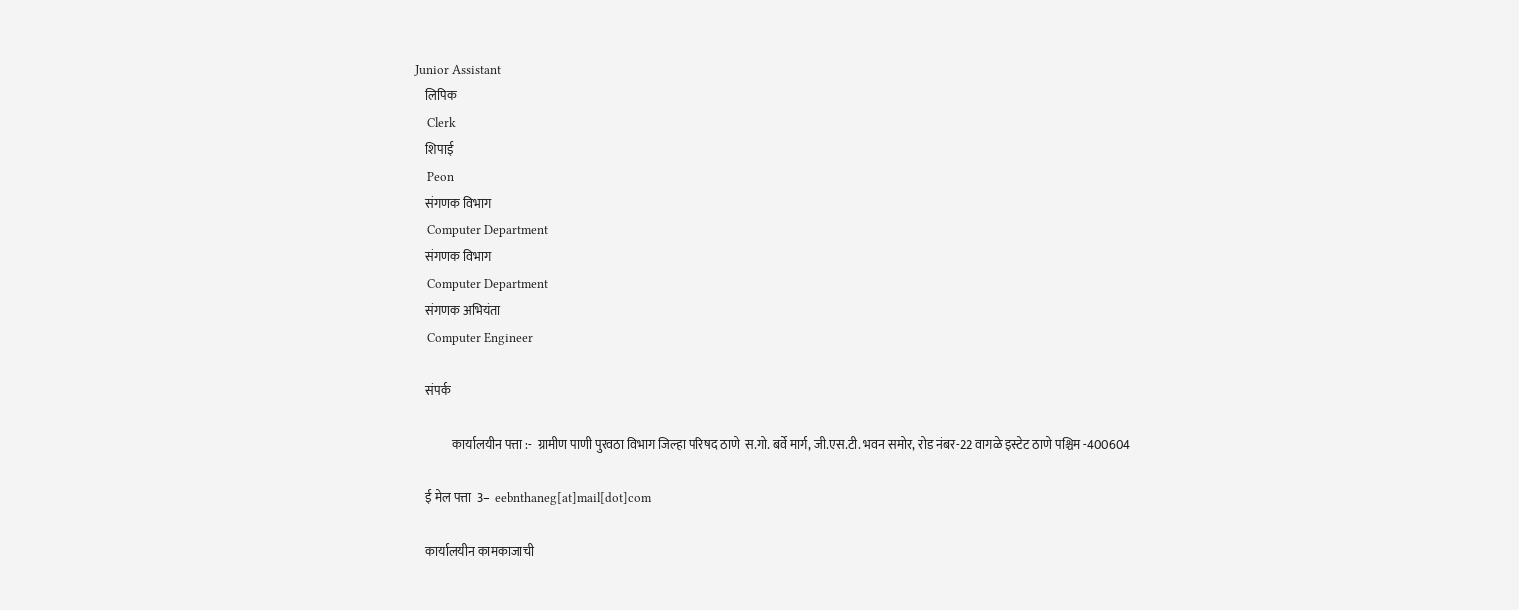Junior Assistant
    लिपिक
    Clerk
    शिपाई
    Peon
    संगणक विभाग
    Computer Department
    संगणक विभाग
    Computer Department
    संगणक अभियंता
    Computer Engineer

    संपर्क

               कार्यालयीन पत्ता :-  ग्रामीण पाणी पुरवठा विभाग जिल्हा परिषद ठाणे  स.गो. बर्वे मार्ग, जी.एस.टी. भवन समोर, रोड नंबर-22 वागळे इस्टेट ठाणे पश्चिम -400604

    ई मेल पत्ता  3–  eebnthaneg[at]mail[dot]com

    कार्यालयीन कामकाजाची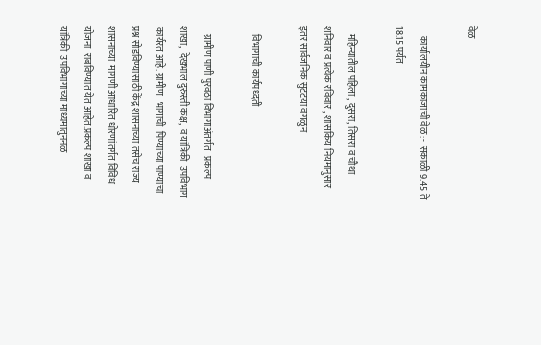वेळ

     कार्यालयीन कामकाजाची वेळ :-  सकाळी 9.45 ते  18.15 पर्यत

    महिन्यातील पहिला , दुसरा, तिसरा व चौथा शनिवार व प्रत्येक रविवार , शासकिय नियमानुसार  इतर सार्वजनिक सुटटया वगळुन

    विभागाची कार्यपध्दती

    ग्रामीण पाणी पुरवठा विभागाअंतर्गत   प्रकल्प शाखा,  देखभाल दुरुस्ती कक्ष,  व यांत्रिकी  उपविभाग कार्यरत आहे. ग्रामीण   भागाची  पिण्याच्या पाण्याचा प्रश्न सोडविण्यासाठी केंद्र शासनाच्या तसेच राज्य  शासनाच्या  मागणी आधारित धोरणांतर्गत विविध योजना  राबविण्यात येत आहेत.प्रकल्प शाखा व यांत्रिकी  उपविभागाच्या माध्यमातुननळ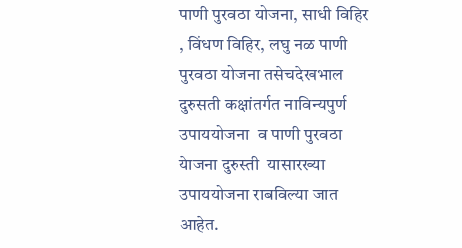पाणी पुरवठा योजना, साधी विहिर , विंधण विहिर, लघु नळ पाणी पुरवठा योजना तसेचदेखभाल दुरुसती कक्षांतर्गत नाविन्यपुर्ण उपाययोजना  व पाणी पुरवठा येाजना दुरुस्ती  यासारख्या उपाययोजना राबविल्या जात आहेत.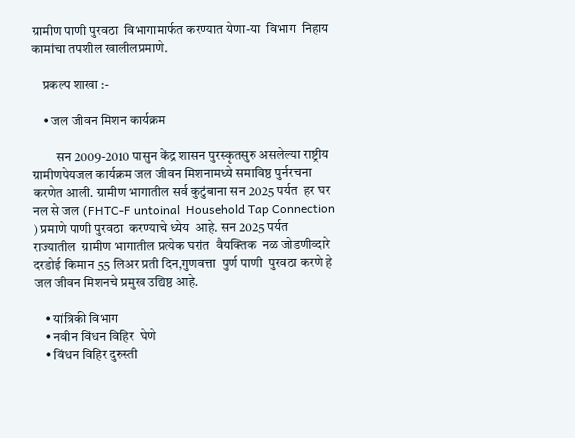ग्रामीण पाणी पुरवठा  विभागामार्फत करण्यात येणा-या  विभाग  निहाय  कामांचा तपशील खालीलप्रमाणे.

    प्रकल्प शाखा :-

    • जल जीवन मिशन कार्यक्रम

         सन 2009-2010 पासुन केंद्र शासन पुरस्कृतसुरु असलेल्या राष्ट्रीय ग्रामीणपेयजल कार्यक्रम जल जीवन मिशनामध्ये समाविष्ठ पुर्नरचना करणेत आली. ग्रामीण भागातील सर्व कुटुंबाना सन 2025 पर्यत  हर घर नल से जल (FHTC-F untoinal  Household Tap Connection ) प्रमाणे पाणी पुरवठा  करण्याचे ध्येय  आहे. सन 2025 पर्यत  राज्यातील  ग्रामीण भागातील प्रत्येक घरांत  वैयक्तिक  नळ जोडणीव्दारे  दरडोई किमान 55 लिअर प्रती दिन,गुणवत्ता  पुर्ण पाणी  पुरवठा करणे हे जल जीवन मिशनचे प्रमुख उद्यिष्ठ आहे.

    • यांत्रिकी विभाग
    • नवीन विंधन विहिर  घेणे
    • विंधन विहिर दुरुस्ती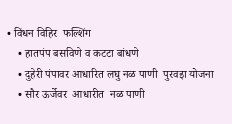• विंधन विहिर  फल्‍शिंग
    • हातपंप बसविणे व कटटा बांधणे
    • दुहेरी पंपावर आधारित लघु नळ पाणी  पुरवइा योजना
    • सौर ऊर्जेवर  आधारीत  नळ पाणी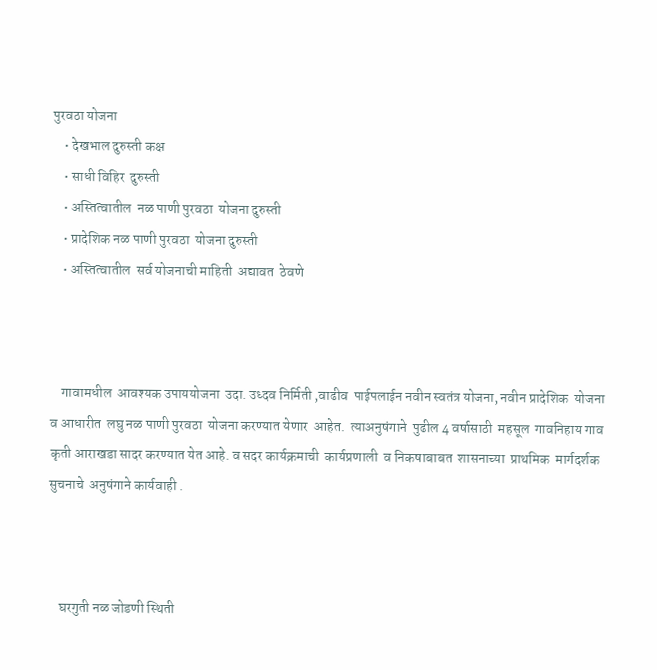पुरवठा योजना
    • देखभाल दुरुस्ती कक्ष
    • साधी विहिर  दुरुस्ती
    • अस्तित्वातील  नळ पाणी पुरवठा  योजना दुरुस्ती
    • प्रादेशिक नळ पाणी पुरवठा  योजना दुरुस्ती
    • अस्तित्वातील  सर्व योजनाची माहिती  अद्यावत  ठेवणे



    गावामधील  आवश्यक उपाययोजना  उदा. उध्दव निर्मिती ,वाढीव  पाईपलाईन नवीन स्वतंत्र योजना, नवीन प्रादेशिक  योजना  व आधारीत  लघु नळ पाणी पुरवठा  योजना करण्यात येणार  आहेत.  त्याअनुषंगाने  पुढील 4 वर्षासाठी  महसूल  गावनिहाय गाव कृती आराखडा सादर करण्यात येत आहे. व सदर कार्यक्रमाची  कार्यप्रणाली  व निकषाबाबत  शासनाच्या  प्राथमिक  मार्गदर्शक  सुचनाचे  अनुषंगाने कार्यवाही .



    घरगुती नळ जोडणी स्थिती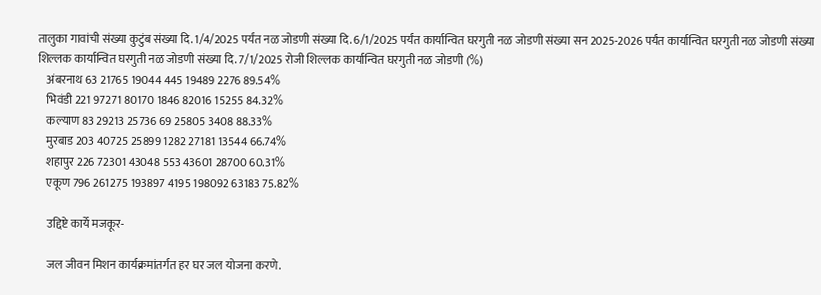तालुका गावांची संख्या कुटुंब संख्या दि. 1/4/2025 पर्यंत नळ जोडणी संख्या दि. 6/1/2025 पर्यंत कार्यान्वित घरगुती नळ जोडणी संख्या सन 2025-2026 पर्यंत कार्यान्वित घरगुती नळ जोडणी संख्या शिल्लक कार्यान्वित घरगुती नळ जोडणी संख्या दि. 7/1/2025 रोजी शिल्लक कार्यान्वित घरगुती नळ जोडणी (%)
    अंबरनाथ 63 21765 19044 445 19489 2276 89.54%
    भिवंडी 221 97271 80170 1846 82016 15255 84.32%
    कल्याण 83 29213 25736 69 25805 3408 88.33%
    मुरबाड 203 40725 25899 1282 27181 13544 66.74%
    शहापुर 226 72301 43048 553 43601 28700 60.31%
    एकूण 796 261275 193897 4195 198092 63183 75.82%

    उद्दिष्टे कार्ये मजकूर-

    जल जीवन मिशन कार्यक्रमांतर्गत हर घर जल योजना करणे.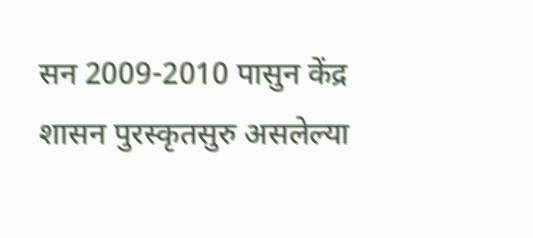सन 2009-2010 पासुन केंद्र शासन पुरस्कृतसुरु असलेल्या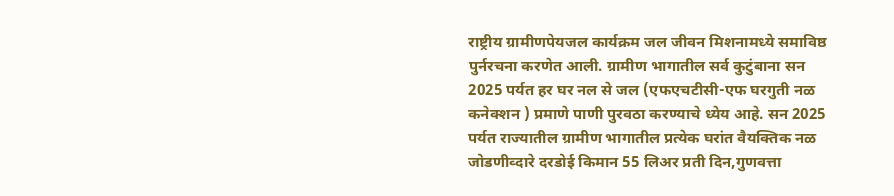राष्ट्रीय ग्रामीणपेयजल कार्यक्रम जल जीवन मिशनामध्ये समाविष्ठ पुर्नरचना करणेत आली. ग्रामीण भागातील सर्व कुटुंबाना सन 2025 पर्यत हर घर नल से जल (एफएचटीसी-एफ घरगुती नळ कनेक्शन ) प्रमाणे पाणी पुरवठा करण्याचे ध्येय आहे. सन 2025 पर्यत राज्यातील ग्रामीण भागातील प्रत्येक घरांत वैयक्तिक नळ जोडणीव्दारे दरडोई किमान 55 लिअर प्रती दिन,गुणवत्ता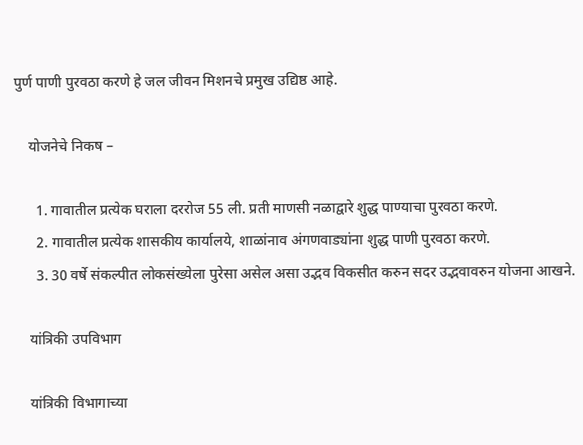पुर्ण पाणी पुरवठा करणे हे जल जीवन मिशनचे प्रमुख उद्यिष्ठ आहे.

    योजनेचे निकष –

      1. गावातील प्रत्येक घराला दररोज 55 ली. प्रती माणसी नळाद्वारे शुद्ध पाण्याचा पुरवठा करणे.
      2. गावातील प्रत्येक शासकीय कार्यालये, शाळांनाव अंगणवाड्यांना शुद्ध पाणी पुरवठा करणे.
      3. 30 वर्षे संकल्पीत लोकसंख्येला पुरेसा असेल असा उद्भव विकसीत करुन सदर उद्भवावरुन योजना आखने.

    यांत्रिकी उपविभाग

    यांत्रिकी विभागाच्या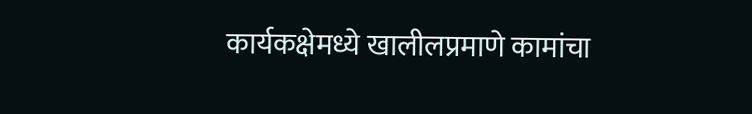कार्यकक्षेमध्ये खालीलप्रमाणे कामांचा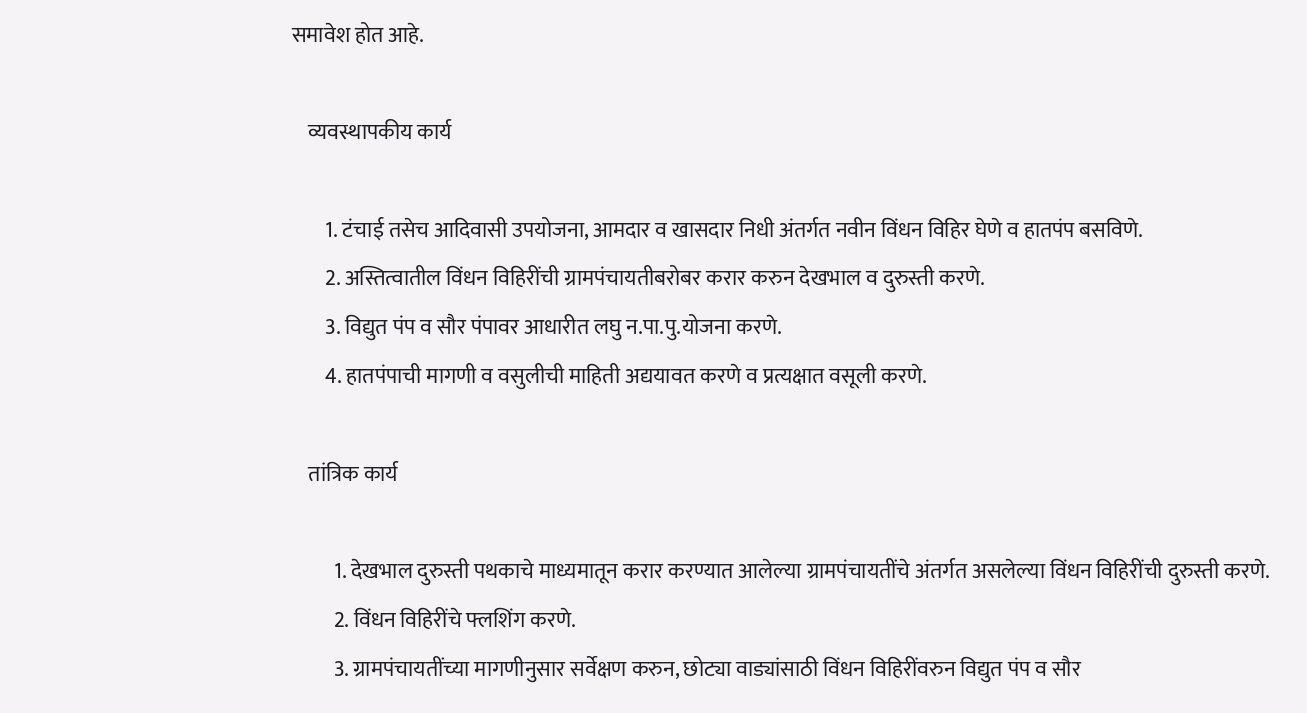समावेश होत आहे.

    व्यवस्थापकीय कार्य

        1. टंचाई तसेच आदिवासी उपयोजना, आमदार व खासदार निधी अंतर्गत नवीन विंधन विहिर घेणे व हातपंप बसविणे.
        2. अस्तित्वातील विंधन विहिरींची ग्रामपंचायतीबरोबर करार करुन देखभाल व दुरुस्ती करणे.
        3. विद्युत पंप व सौर पंपावर आधारीत लघु न.पा.पु.योजना करणे.
        4. हातपंपाची मागणी व वसुलीची माहिती अद्ययावत करणे व प्रत्यक्षात वसूली करणे.

    तांत्रिक कार्य

          1. देखभाल दुरुस्ती पथकाचे माध्यमातून करार करण्यात आलेल्या ग्रामपंचायतींचे अंतर्गत असलेल्या विंधन विहिरींची दुरुस्ती करणे.
          2. विंधन विहिरींचे फ्लशिंग करणे.
          3. ग्रामपंचायतींच्या मागणीनुसार सर्वेक्षण करुन, छोट्या वाड्यांसाठी विंधन विहिरींवरुन विद्युत पंप व सौर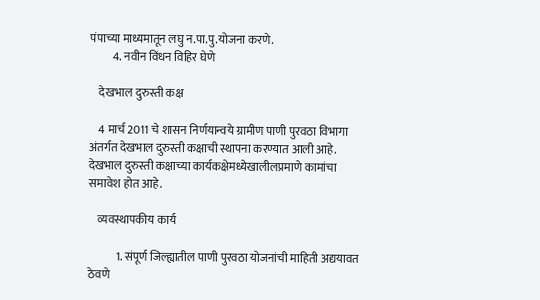पंपाच्या माध्यमातून लघु न.पा.पु.योजना करणे.
          4. नवीन विंधन विहिर घेणे

    देखभाल दुरुस्ती कक्ष

    4 मार्च 2011 चे शासन निर्णयान्वये ग्रामीण पाणी पुरवठा विभागा अंतर्गत देखभाल दुरुस्ती कक्षाची स्थापना करण्यात आली आहे.  देखभाल दुरुस्ती कक्षाच्या कार्यकक्षेमध्येखालीलप्रमाणे कामांचा समावेश होत आहे.

    व्यवस्थापकीय कार्य

            1. संपूर्ण जिल्ह्यातील पाणी पुरवठा योजनांची माहिती अद्ययावत ठेवणे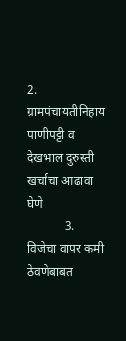2. ग्रामपंचायतीनिहाय पाणीपट्टी व देखभाल दुरुस्ती खर्चाचा आढावा घेणे
            3. विजेचा वापर कमी ठेवणेबाबत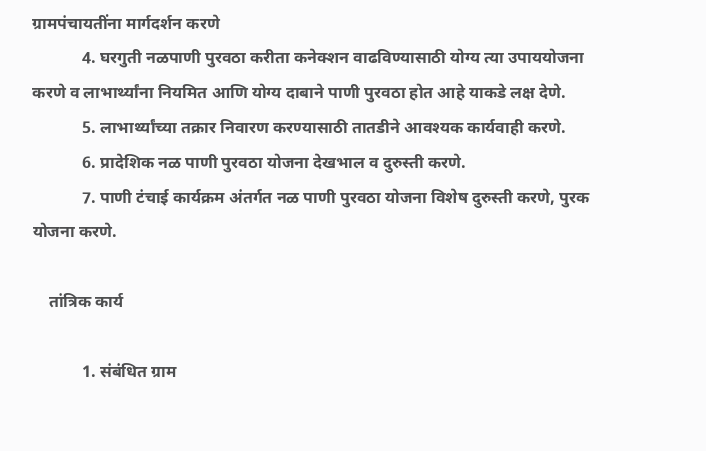ग्रामपंचायतींना मार्गदर्शन करणे
            4. घरगुती नळपाणी पुरवठा करीता कनेक्शन वाढविण्यासाठी योग्य त्या उपाययोजना करणे व लाभार्थ्यांना नियमित आणि योग्य दाबाने पाणी पुरवठा होत आहे याकडे लक्ष देणे.
            5. लाभार्थ्यांच्या तक्रार निवारण करण्यासाठी तातडीने आवश्यक कार्यवाही करणे.
            6. प्रादेशिक नळ पाणी पुरवठा योजना देखभाल व दुरुस्ती करणे.
            7. पाणी टंचाई कार्यक्रम अंतर्गत नळ पाणी पुरवठा योजना विशेष दुरुस्ती करणे, पुरक योजना करणे.

    तांत्रिक कार्य

            1. संबंधित ग्राम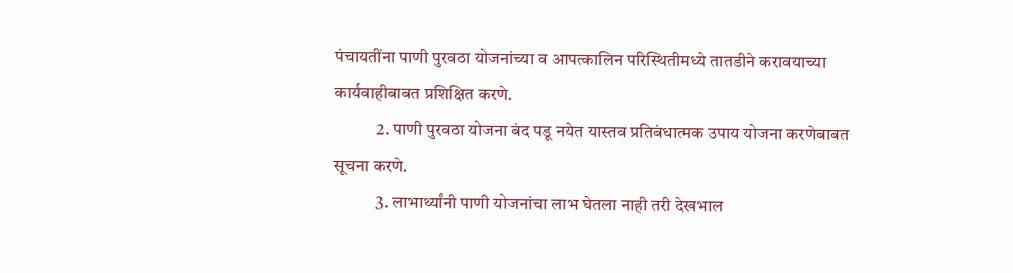पंचायतींना पाणी पुरवठा योजनांच्या व आपत्कालिन परिस्थितीमध्ये तातडीने करावयाच्या कार्यवाहीबाबत प्रशिक्षित करणे.
            2. पाणी पुरवठा योजना बंद पडू नयेत यास्तव प्रतिबंधात्मक उपाय योजना करणेबाबत सूचना करणे.
            3. लाभार्थ्यांनी पाणी योजनांचा लाभ घेतला नाही तरी देखभाल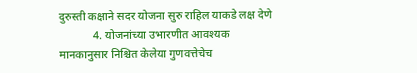दुरुस्ती कक्षाने सदर योजना सुरु राहिल याकडे लक्ष देणे
            4. योजनांच्या उभारणीत आवश्यक मानकानुसार निश्चित केलेया गुणवत्तेचेच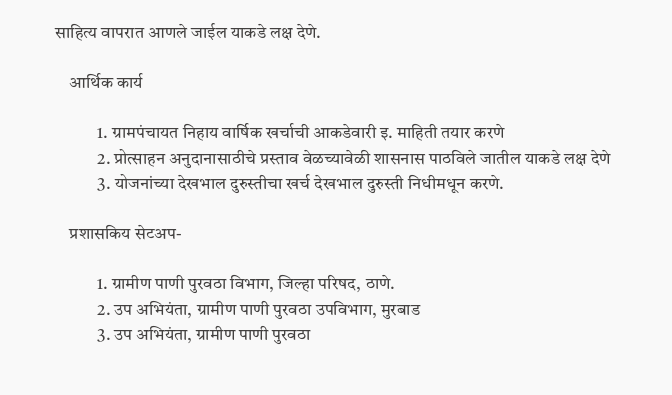साहित्य वापरात आणले जाईल याकडे लक्ष देणे.

    आर्थिक कार्य

            1. ग्रामपंचायत निहाय वार्षिक खर्चाची आकडेवारी इ. माहिती तयार करणे
            2. प्रोत्साहन अनुदानासाठीचे प्रस्ताव वेळच्यावेळी शासनास पाठविले जातील याकडे लक्ष देणे
            3. योजनांच्या देखभाल दुरुस्तीचा खर्च देखभाल दुरुस्ती निधीमधून करणे.

    प्रशासकिय सेटअप-

            1. ग्रामीण पाणी पुरवठा विभाग, जिल्हा परिषद, ठाणे.
            2. उप अभियंता, ग्रामीण पाणी पुरवठा उपविभाग, मुरबाड
            3. उप अभियंता, ग्रामीण पाणी पुरवठा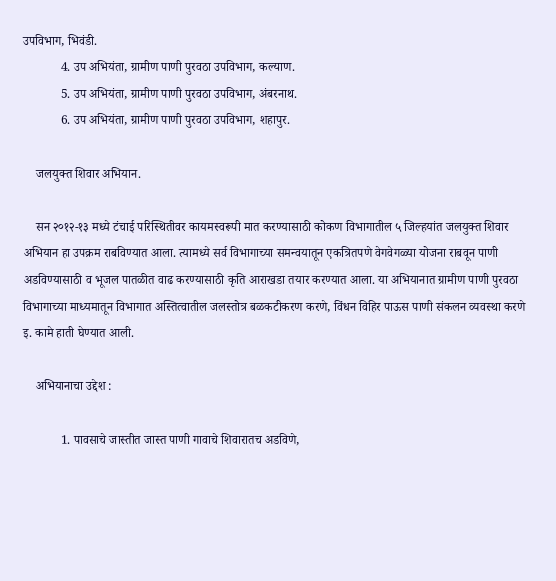उपविभाग, भिवंडी.
            4. उप अभियंता, ग्रामीण पाणी पुरवठा उपविभाग, कल्याण.
            5. उप अभियंता, ग्रामीण पाणी पुरवठा उपविभाग, अंबरनाथ.
            6. उप अभियंता, ग्रामीण पाणी पुरवठा उपविभाग, शहापुर.

    जलयुक्त शिवार अभियान.

    सन २०१२-१३ मध्ये टंचाई परिस्थितीवर कायमस्वरूपी मात करण्यासाठी कोकण विभागातील ५ जिल्हयांत जलयुक्त शिवार अभियान हा उपक्रम राबविण्यात आला. त्यामध्ये सर्व विभागाच्या समन्वयातून एकत्रितपणे वेगवेगळ्या योजना राबवून पाणी अडविण्यासाठी व भूजल पातळीत वाढ करण्यासाठी कृति आराखडा तयार करण्यात आला. या अभियानात ग्रामीण पाणी पुरवठा विभागाच्या माध्यमातून विभागात अस्तित्वातील जलस्तोत्र बळकटीकरण करणे, विंधन विहिर पाऊस पाणी संकलन व्यवस्था करणे इ. कामे हाती घेण्यात आली.

    अभियानाचा उद्देश :

            1. पावसाचे जास्तीत जास्त पाणी गावाचे शिवारातच अडविणे,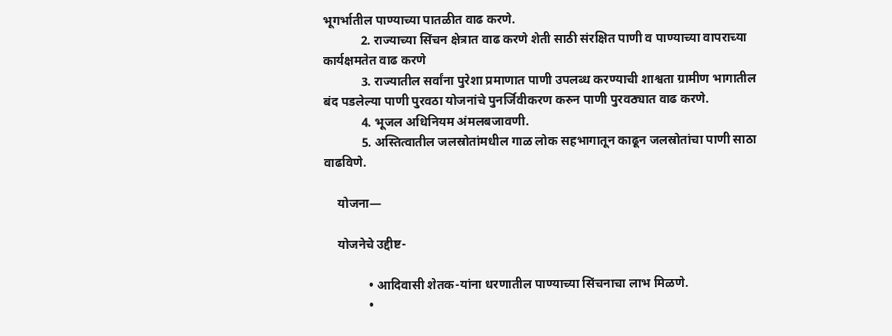भूगर्भातील पाण्याच्या पातळीत वाढ करणे.
            2. राज्याच्या सिंचन क्षेत्रात वाढ करणे शेती साठी संरक्षित पाणी व पाण्याच्या वापराच्या कार्यक्षमतेत वाढ करणे
            3. राज्यातील सर्वांना पुरेशा प्रमाणात पाणी उपलब्ध करण्याची शाश्वता ग्रामीण भागातील बंद पडलेल्या पाणी पुरवठा योजनांचे पुनर्जिवीकरण करुन पाणी पुरवठ्यात वाढ करणे.
            4. भूजल अधिनियम अंमलबजावणी.
            5. अस्तित्वातील जलस्रोतांमधील गाळ लोक सहभागातून काढून जलस्रोतांचा पाणी साठा वाढविणे.

    योजना—

    योजनेचे उद्दीष्ट-

              • आदिवासी शेतक-यांना धरणातील पाण्याच्या सिंचनाचा लाभ मिळणे.
              •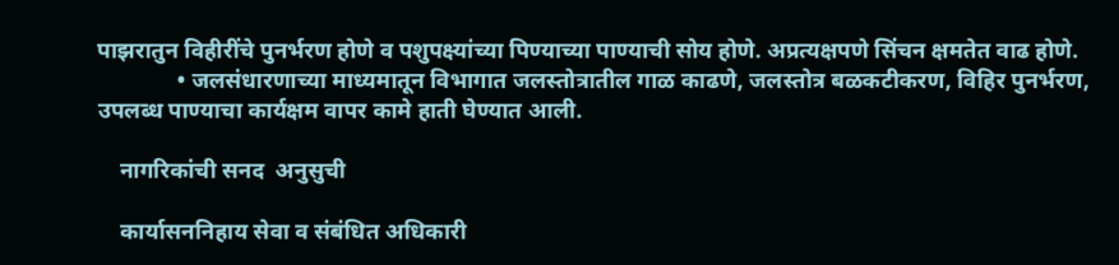पाझरातुन विहीरींचे पुनर्भरण होणे व पशुपक्ष्यांच्या पिण्याच्या पाण्याची सोय होणे. अप्रत्यक्षपणे सिंचन क्षमतेत वाढ होणे.
              • जलसंधारणाच्या माध्यमातून विभागात जलस्तोत्रातील गाळ काढणे, जलस्तोत्र बळकटीकरण, विहिर पुनर्भरण, उपलब्ध पाण्याचा कार्यक्षम वापर कामे हाती घेण्यात आली.

    नागरिकांची सनद  अनुसुची

    कार्यासननिहाय सेवा व संबंधित अधिकारी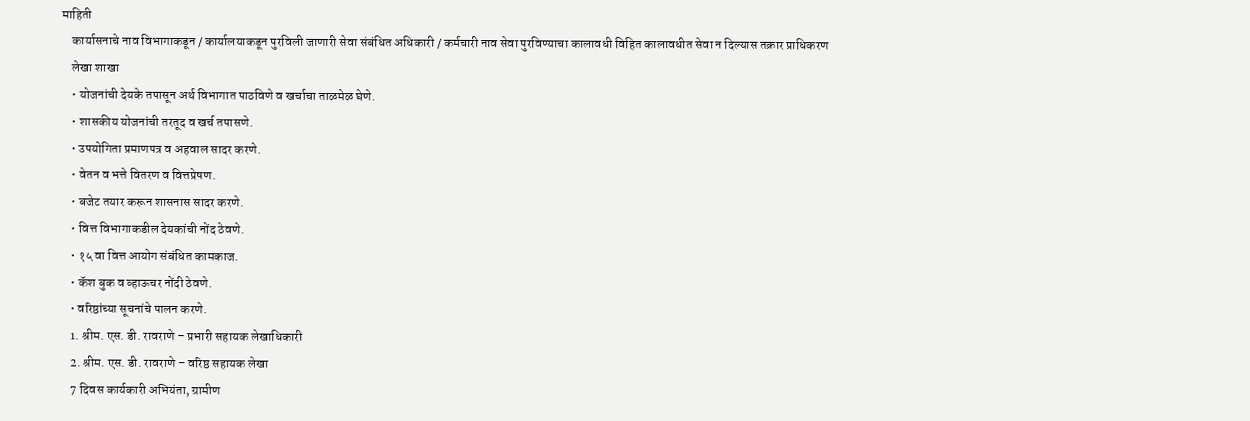माहिती
    कार्यासनाचे नाव विभागाकडून / कार्यालयाकडून पुरविली जाणारी सेवा संबंधित अधिकारी / कर्मचारी नाव सेवा पुरविण्याचा कालावधी विहित कालावधीत सेवा न दिल्यास तक्रार प्राधिकरण
    लेखा शाखा
    • योजनांची देयके तपासून अर्थ विभागात पाठविणे व खर्चाचा ताळमेळ घेणे.
    • शासकीय योजनांची तरतूद व खर्च तपासणे.
    • उपयोगिता प्रमाणपत्र व अहवाल सादर करणे.
    • वेतन व भत्ते वितरण व वित्तप्रेषण.
    • बजेट तयार करून शासनास सादर करणे.
    • वित्त विभागाकडील देयकांची नोंद ठेवणे.
    • १५ वा वित्त आयोग संबंधित कामकाज.
    • कॅश बुक व व्हाऊचर नोंदी ठेवणे.
    • वरिष्ठांच्या सूचनांचे पालन करणे.
    1. श्रीम. एस. डी. रावराणे – प्रभारी सहायक लेखाधिकारी
    2. श्रीम. एस. डी. रावराणे – वरिष्ठ सहायक लेखा
    7 दिवस कार्यकारी अभियंता, ग्रामीण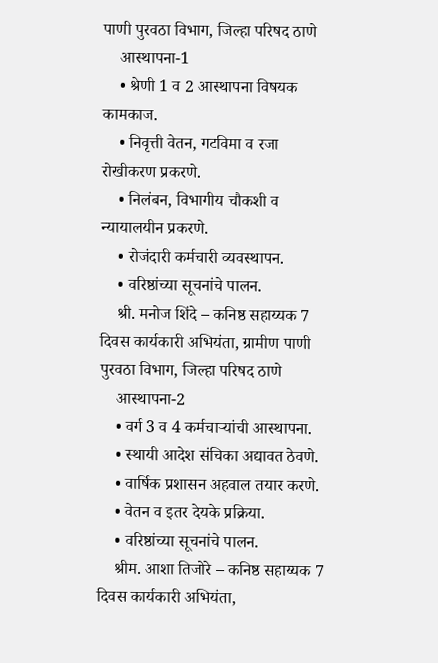पाणी पुरवठा विभाग, जिल्हा परिषद ठाणे
    आस्थापना-1
    • श्रेणी 1 व 2 आस्थापना विषयक कामकाज.
    • निवृत्ती वेतन, गटविमा व रजा रोखीकरण प्रकरणे.
    • निलंबन, विभागीय चौकशी व न्यायालयीन प्रकरणे.
    • रोजंदारी कर्मचारी व्यवस्थापन.
    • वरिष्ठांच्या सूचनांचे पालन.
    श्री. मनोज शिंदे – कनिष्ठ सहाय्यक 7 दिवस कार्यकारी अभियंता, ग्रामीण पाणी पुरवठा विभाग, जिल्हा परिषद ठाणे
    आस्थापना-2
    • वर्ग 3 व 4 कर्मचाऱ्यांची आस्थापना.
    • स्थायी आदेश संचिका अद्यावत ठेवणे.
    • वार्षिक प्रशासन अहवाल तयार करणे.
    • वेतन व इतर देयके प्रक्रिया.
    • वरिष्ठांच्या सूचनांचे पालन.
    श्रीम. आशा तिजोरे – कनिष्ठ सहाय्यक 7 दिवस कार्यकारी अभियंता,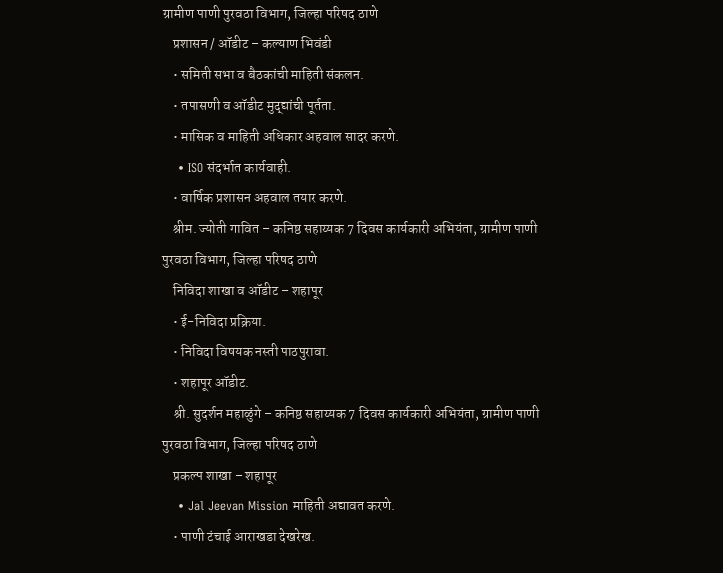ग्रामीण पाणी पुरवठा विभाग, जिल्हा परिषद ठाणे
    प्रशासन / ऑडीट – कल्याण भिवंडी
    • समिती सभा व बैठकांची माहिती संकलन.
    • तपासणी व ऑडीट मुद्द्यांची पूर्तता.
    • मासिक व माहिती अधिकार अहवाल सादर करणे.
    • ISO संदर्भात कार्यवाही.
    • वार्षिक प्रशासन अहवाल तयार करणे.
    श्रीम. ज्योती गावित – कनिष्ठ सहाय्यक 7 दिवस कार्यकारी अभियंता, ग्रामीण पाणी पुरवठा विभाग, जिल्हा परिषद ठाणे
    निविदा शाखा व ऑडीट – शहापूर
    • ई-निविदा प्रक्रिया.
    • निविदा विषयक नस्ती पाठपुरावा.
    • शहापूर ऑडीट.
    श्री. सुदर्शन महाळुंगे – कनिष्ठ सहाय्यक 7 दिवस कार्यकारी अभियंता, ग्रामीण पाणी पुरवठा विभाग, जिल्हा परिषद ठाणे
    प्रकल्प शाखा – शहापूर
    • Jal Jeevan Mission माहिती अद्यावत करणे.
    • पाणी टंचाई आराखडा देखरेख.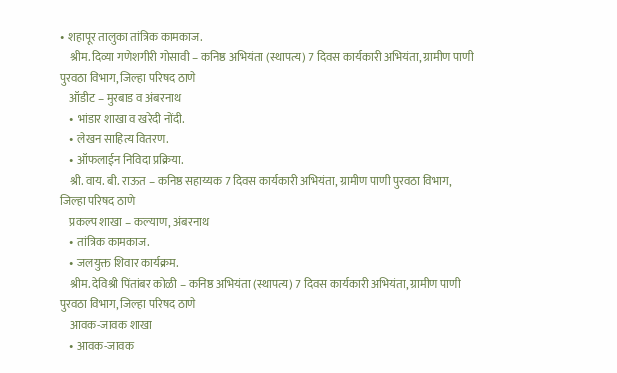• शहापूर तालुका तांत्रिक कामकाज.
    श्रीम. दिव्या गणेशगीरी गोसावी – कनिष्ठ अभियंता (स्थापत्य) 7 दिवस कार्यकारी अभियंता, ग्रामीण पाणी पुरवठा विभाग, जिल्हा परिषद ठाणे
    ऑडीट – मुरबाड व अंबरनाथ
    • भांडार शाखा व खरेदी नोंदी.
    • लेखन साहित्य वितरण.
    • ऑफलाईन निविदा प्रक्रिया.
    श्री. वाय. बी. राऊत – कनिष्ठ सहाय्यक 7 दिवस कार्यकारी अभियंता, ग्रामीण पाणी पुरवठा विभाग, जिल्हा परिषद ठाणे
    प्रकल्प शाखा – कल्याण, अंबरनाथ
    • तांत्रिक कामकाज.
    • जलयुक्त शिवार कार्यक्रम.
    श्रीम. देविश्री पिंतांबर कोळी – कनिष्ठ अभियंता (स्थापत्य) 7 दिवस कार्यकारी अभियंता, ग्रामीण पाणी पुरवठा विभाग, जिल्हा परिषद ठाणे
    आवक-जावक शाखा
    • आवक-जावक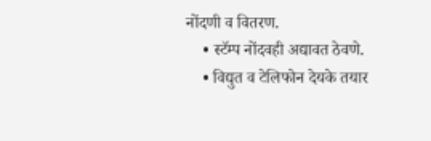नोंदणी व वितरण.
    • स्टॅम्प नोंदवही अद्यावत ठेवणे.
    • विद्युत व टेलिफोन देयके तयार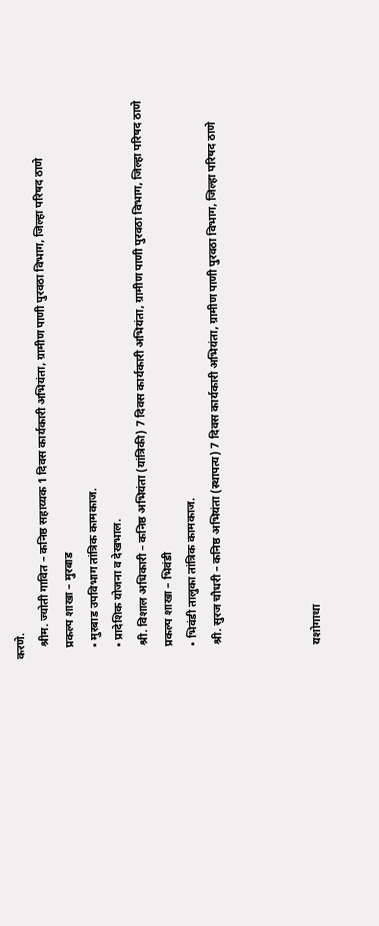करणे.
    श्रीम. ज्योती गावित – कनिष्ठ सहाय्यक 1 दिवस कार्यकारी अभियंता, ग्रामीण पाणी पुरवठा विभाग, जिल्हा परिषद ठाणे
    प्रकल्प शाखा – मुरबाड
    • मुरबाड उपविभाग तांत्रिक कामकाज.
    • प्रादेशिक योजना व देखभाल.
    श्री. विशाल अधिकारी – कनिष्ठ अभियंता (यांत्रिकी) 7 दिवस कार्यकारी अभियंता, ग्रामीण पाणी पुरवठा विभाग, जिल्हा परिषद ठाणे
    प्रकल्प शाखा – भिवंडी
    • भिवंडी तालुका तांत्रिक कामकाज.
    श्री. सुरज चौधरी – कनिष्ठ अभियंता (स्थापत्य) 7 दिवस कार्यकारी अभियंता, ग्रामीण पाणी पुरवठा विभाग, जिल्हा परिषद ठाणे



    यशोगाथा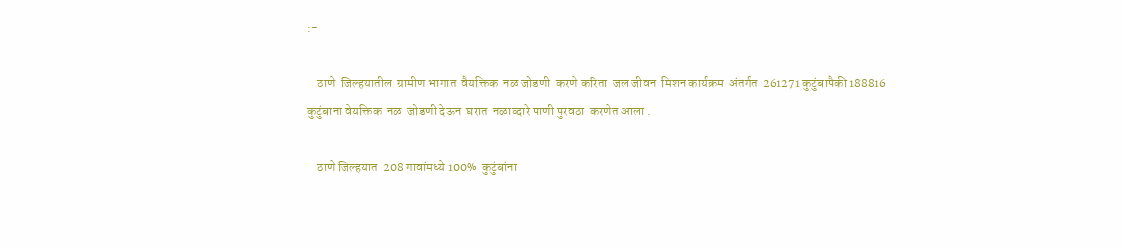:-

    ठाणे  जिल्हयातील  ग्रामीण भागात  वैयक्तिक  नळ जोडणी  करणे करिता  जल जीवन  मिशन कार्यक्रम  अंतर्गत  261271 कुटुंबापैकी 188816 कुटुंबाना वेयक्तिक  नळ  जोडणी देऊन  घरात  नळाव्दारे पाणी पुरवठा  करणेत आला .

    ठाणे जिल्हयात  208 गावांमध्ये 100%  कुटुंबांना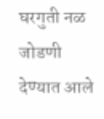घरगुती नळ जोडणी   देण्यात आले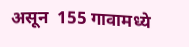असून  155 गावामध्ये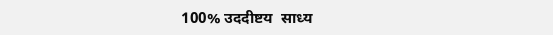100% उददीष्टय  साध्य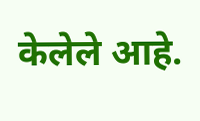केलेले आहे.